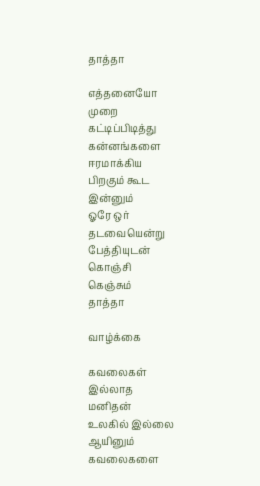தாத்தா

எத்தனையோ
முறை
கட்டிப்பிடித்து
கன்னங்களை
ஈரமாக்கிய
பிறகும் கூட
இன்னும்
ஓரே ஒர்
தடவையென்று
பேத்தியுடன்
கொஞ்சி
கெஞ்சும்
தாத்தா

வாழ்க்கை

கவலைகள்
இல்லாத
மனிதன்
உலகில் இல்லை
ஆயினும்
கவலைகளை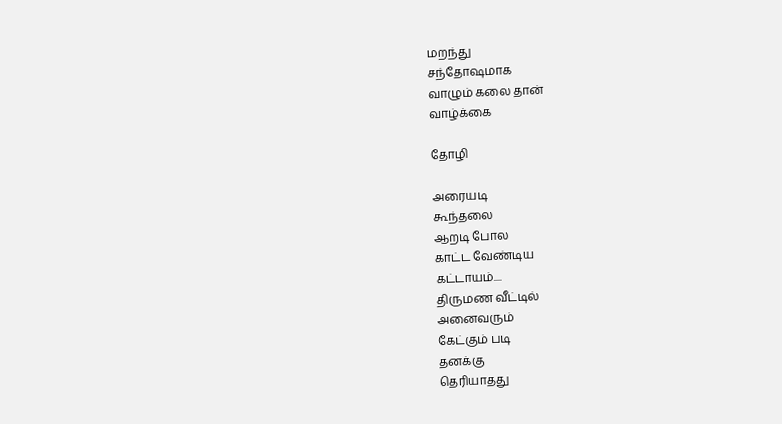மறந்து
சந்தோஷமாக
வாழும் கலை தான்
வாழ்க்கை

தோழி

அரையடி
கூந்தலை
ஆறடி போல
காட்ட வேண்டிய
கட்டாயம்....
திருமண வீட்டில்
அனைவரும்
கேட்கும் படி
தனக்கு
தெரியாதது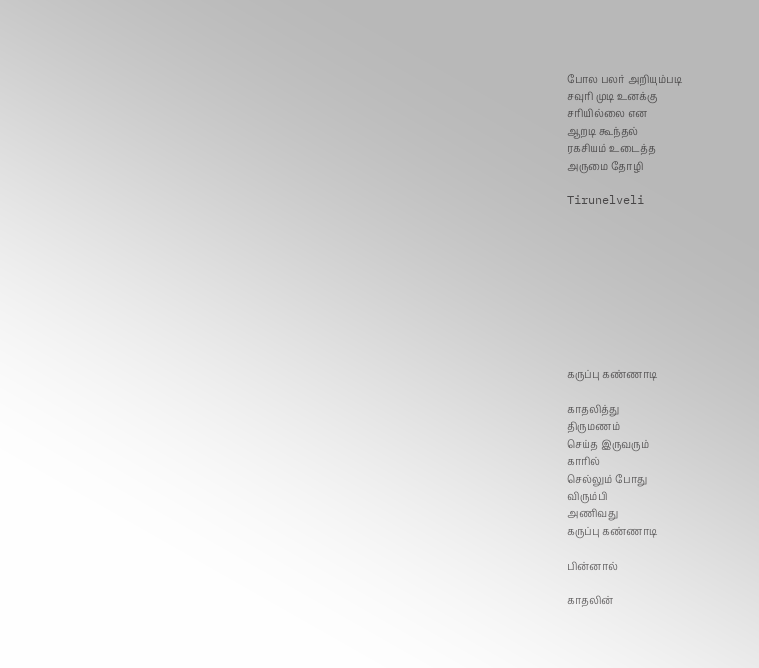போல பலர் அறியும்படி
சவுரி முடி உனக்கு
சரியில்லை என
ஆறடி கூந்தல்
ரகசியம் உடைத்த
அருமை தோழி

Tirunelveli









கருப்பு கண்ணாடி

காதலித்து
திருமணம்
செய்த இருவரும்
காரில்
செல்லும் போது
விரும்பி
அணிவது
கருப்பு கண்ணாடி

பின்னால்

காதலின்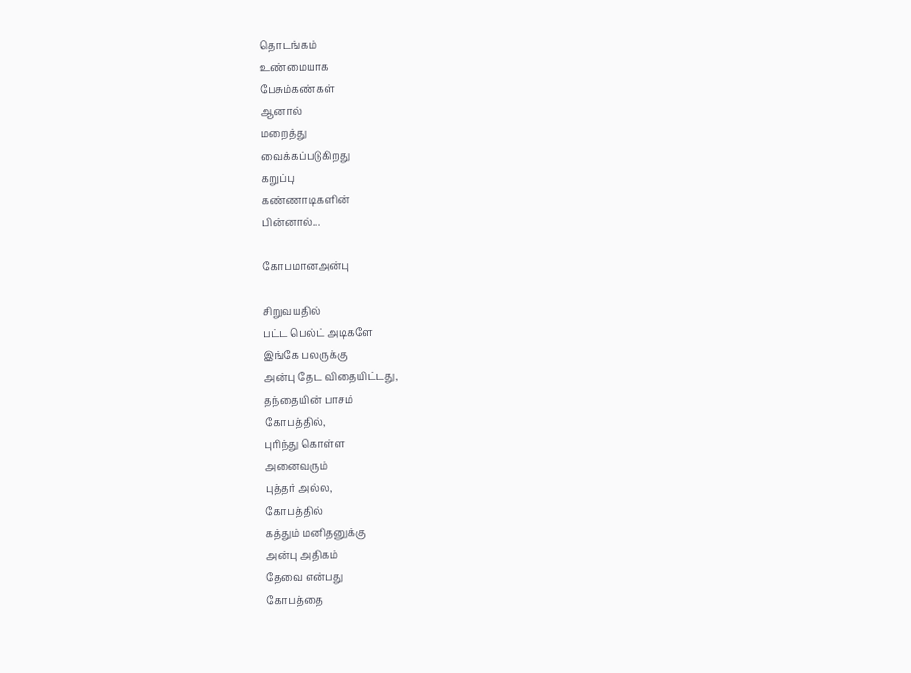தொடங்கம்
உண்மையாக
பேசும்கண்கள்
ஆனால்
மறைத்து
வைக்கப்படுகிறது
கறுப்பு
கண்ணாடிகளின்
பின்னால்...

கோபமானஅன்பு

சிறுவயதில்
பட்ட பெல்ட் அடிகளே
இங்கே பலருக்கு
அன்பு தேட விதையிட்டது,
தந்தையின் பாசம்
கோபத்தில்,
புரிந்து கொள்ள
அனைவரும்
புத்தர் அல்ல,
கோபத்தில்
கத்தும் மனிதனுக்கு
அன்பு அதிகம்
தேவை என்பது
கோபத்தை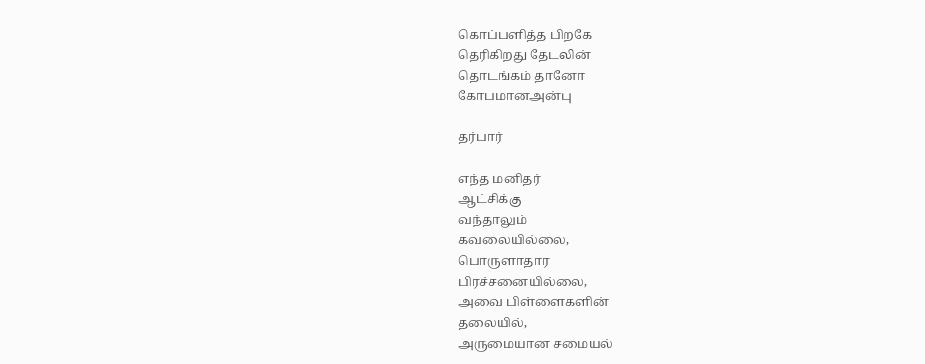கொப்பளித்த பிறகே
தெரிகிறது தேடலின்
தொடங்கம் தானோ
கோபமானஅன்பு

தர்பார்

எந்த மனிதர்
ஆட்சிக்கு
வந்தாலும்
கவலையில்லை,
பொருளாதார
பிரச்சனையில்லை,
அவை பிள்ளைகளின்
தலையில்,
அருமையான சமையல்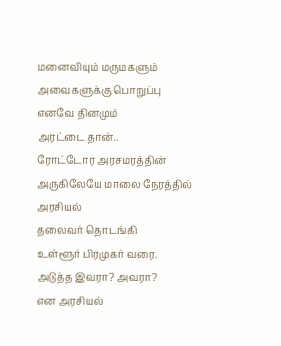மனைவியும் மருமகளும்
அவைகளுக்கு பொறுப்பு
எனவே தினமும்
அரட்டை தான்..
ரோட்டோர அரசமரத்தின்
அருகிலேயே மாலை நேரத்தில்
அரசியல்
தலைவர் தொடங்கி
உள்ளூர் பிரமுகர் வரை.
அடுத்த இவரா? அவரா?
என அரசியல்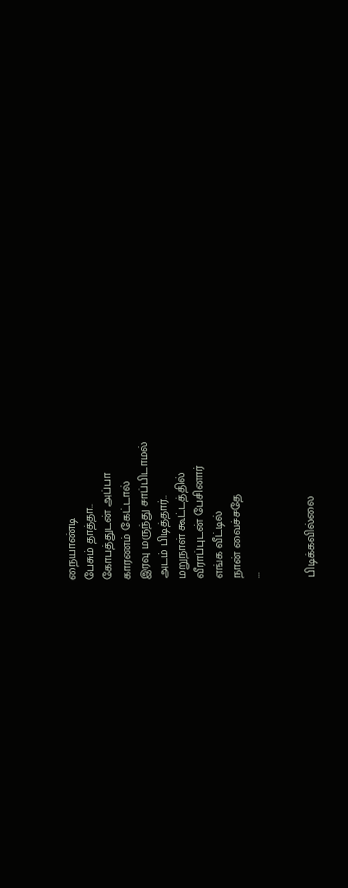நையாண்டி
பேசும் தாத்தா..
கோபத்துடன் அப்பா
காரணம் கேட்டால்
இரவு மருந்து சாப்பிடாமல்
அடம் பிடித்தார்..
மறுநாள் கூட்டத்தில்
வீராப்புடன் பேசினார்
எங்க வீட்டில்
நான் வைச்சதே
...


பிடிக்கவில்லை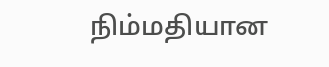நிம்மதியான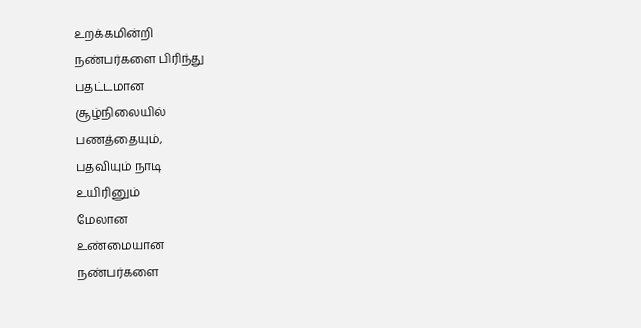உறக்கமின்றி
நண்பர்களை பிரிந்து
பதட்டமான
சூழ்நிலையில்
பணத்தையும்,
பதவியும் நாடி
உயிரினும்
மேலான
உண்மையான
நண்பர்களை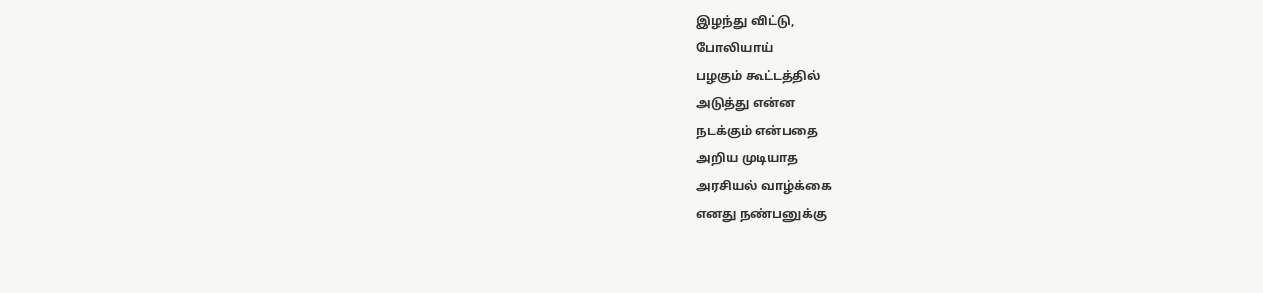இழந்து விட்டு,
போலியாய்
பழகும் கூட்டத்தில்
அடுத்து என்ன
நடக்கும் என்பதை
அறிய முடியாத
அரசியல் வாழ்க்கை
எனது நண்பனுக்கு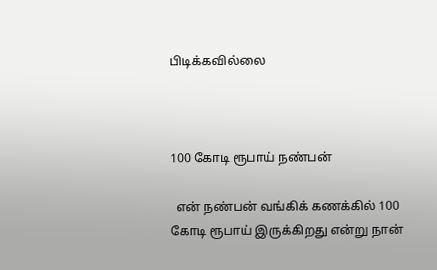பிடிக்கவில்லை



100 கோடி ரூபாய் நண்பன்

  என் நண்பன் வங்கிக் கணக்கில் 100 கோடி ரூபாய் இருக்கிறது என்று நான்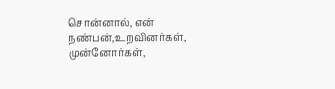சொன்னால், என் நண்பன்,உறவினர்கள், முன்னோர்கள்,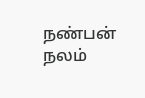நண்பன் நலம்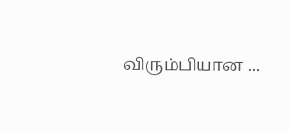விரும்பியான ...